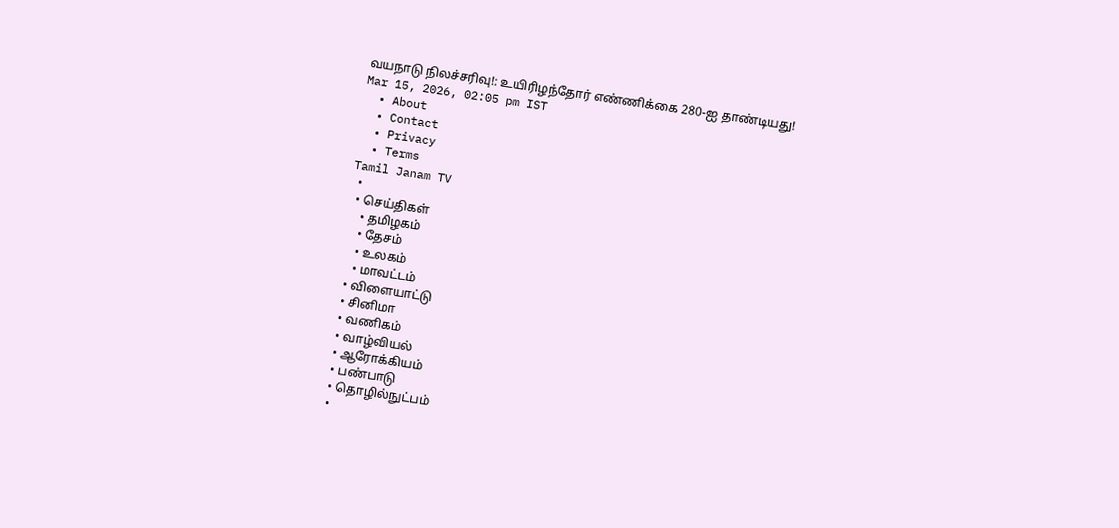வயநாடு நிலச்சரிவு!: உயிரிழந்தோர் எண்ணிக்கை 280-ஐ தாண்டியது!
Mar 15, 2026, 02:05 pm IST
  • About
  • Contact
  • Privacy
  • Terms
Tamil Janam TV
  •
  • செய்திகள்
    • தமிழகம்
    • தேசம்
    • உலகம்
    • மாவட்டம்
  • விளையாட்டு
  • சினிமா
  • வணிகம்
  • வாழ்வியல்
  • ஆரோக்கியம்
  • பண்பாடு
  • தொழில்நுட்பம்
  •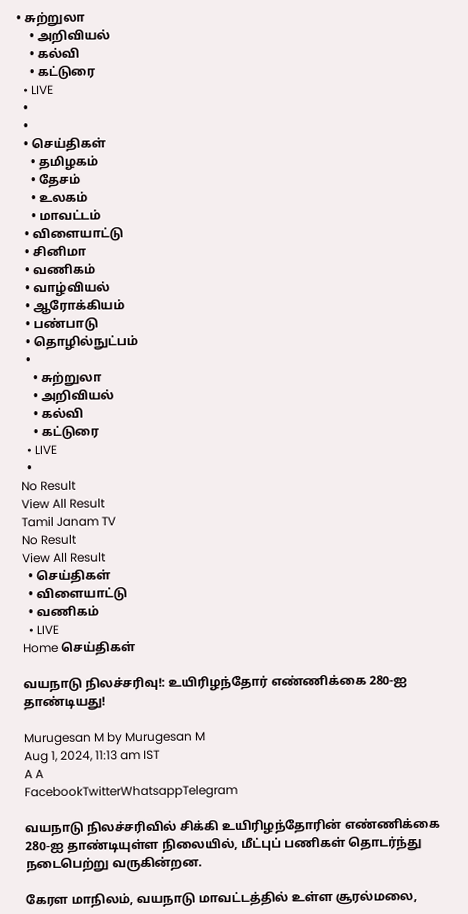• சுற்றுலா
    • அறிவியல்
    • கல்வி
    • கட்டுரை
  • LIVE
  •
  •
  • செய்திகள்
    • தமிழகம்
    • தேசம்
    • உலகம்
    • மாவட்டம்
  • விளையாட்டு
  • சினிமா
  • வணிகம்
  • வாழ்வியல்
  • ஆரோக்கியம்
  • பண்பாடு
  • தொழில்நுட்பம்
  •
    • சுற்றுலா
    • அறிவியல்
    • கல்வி
    • கட்டுரை
  • LIVE
  •
No Result
View All Result
Tamil Janam TV
No Result
View All Result
  • செய்திகள்
  • விளையாட்டு
  • வணிகம்
  • LIVE
Home செய்திகள்

வயநாடு நிலச்சரிவு!: உயிரிழந்தோர் எண்ணிக்கை 280-ஐ தாண்டியது!

Murugesan M by Murugesan M
Aug 1, 2024, 11:13 am IST
A A
FacebookTwitterWhatsappTelegram

வயநாடு நிலச்சரிவில் சிக்கி உயிரிழந்தோரின் எண்ணிக்கை 280-ஐ தாண்டியுள்ள நிலையில், மீட்புப் பணிகள் தொடர்ந்து நடைபெற்று வருகின்றன.

கேரள மாநிலம், வயநாடு மாவட்டத்தில் உள்ள சூரல்மலை,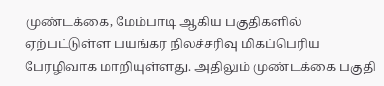முண்டக்கை, மேம்பாடி ஆகிய பகுதிகளில் ஏற்பட்டுள்ள பயங்கர நிலச்சரிவு மிகப்பெரிய பேரழிவாக மாறியுள்ளது. அதிலும் முண்டக்கை பகுதி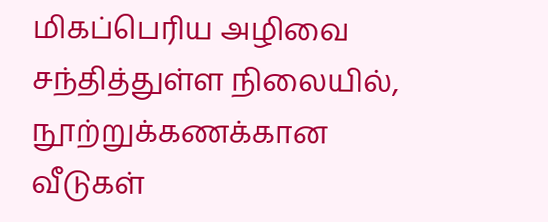மிகப்பெரிய அழிவை சந்தித்துள்ள நிலையில், நூற்றுக்கணக்கான வீடுகள்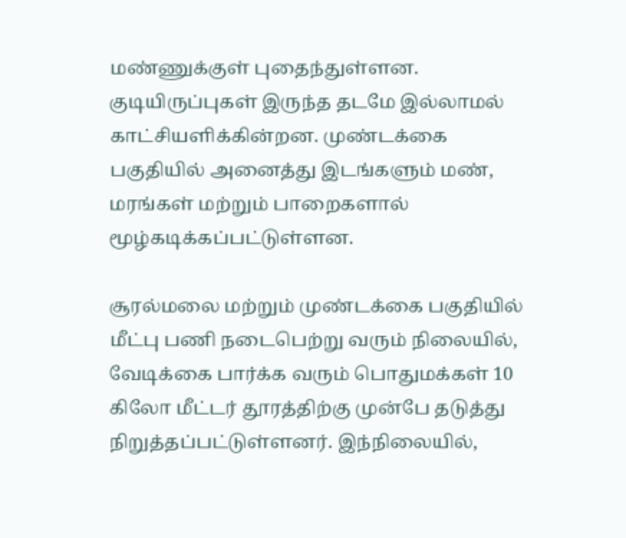மண்ணுக்குள் புதைந்துள்ளன. குடியிருப்புகள் இருந்த தடமே இல்லாமல் காட்சியளிக்கின்றன. முண்டக்கை பகுதியில் அனைத்து இடங்களும் மண், மரங்கள் மற்றும் பாறைகளால் மூழ்கடிக்கப்பட்டுள்ளன.

சூரல்மலை மற்றும் முண்டக்கை பகுதியில் மீட்பு பணி நடைபெற்று வரும் நிலையில், வேடிக்கை பார்க்க வரும் பொதுமக்கள் 10 கிலோ மீட்டர் தூரத்திற்கு முன்பே தடுத்து நிறுத்தப்பட்டுள்ளனர். இந்நிலையில்,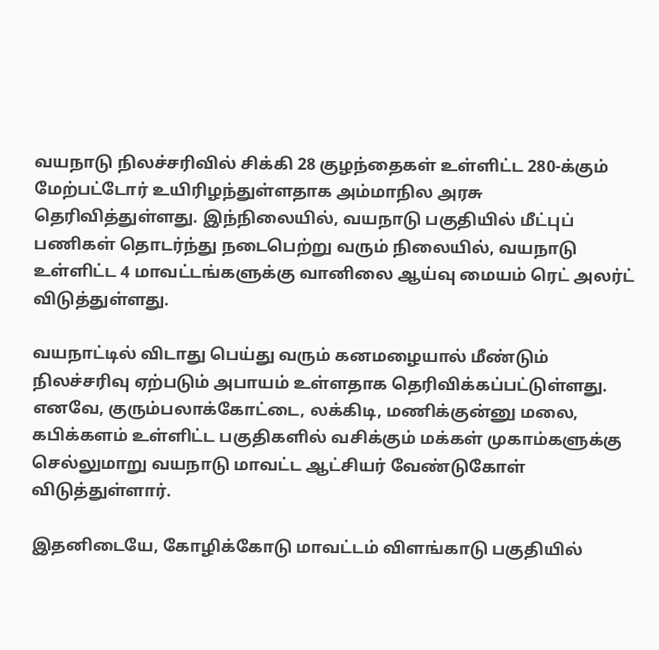வயநாடு நிலச்சரிவில் சிக்கி 28 குழந்தைகள் உள்ளிட்ட 280-க்கும் மேற்பட்டோர் உயிரிழந்துள்ளதாக அம்மாநில அரசு தெரிவித்துள்ளது. இந்நிலையில், வயநாடு பகுதியில் மீட்புப் பணிகள் தொடர்ந்து நடைபெற்று வரும் நிலையில், வயநாடு உள்ளிட்ட 4 மாவட்டங்களுக்கு வானிலை ஆய்வு மையம் ரெட் அலர்ட் விடுத்துள்ளது.

வயநாட்டில் விடாது பெய்து வரும் கனமழையால் மீண்டும் நிலச்சரிவு ஏற்படும் அபாயம் உள்ளதாக தெரிவிக்கப்பட்டுள்ளது. எனவே, குரும்பலாக்கோட்டை, லக்கிடி, மணிக்குன்னு மலை, கபிக்களம் உள்ளிட்ட பகுதிகளில் வசிக்கும் மக்கள் முகாம்களுக்கு செல்லுமாறு வயநாடு மாவட்ட ஆட்சியர் வேண்டுகோள் விடுத்துள்ளார்.

இதனிடையே, கோழிக்கோடு மாவட்டம் விளங்காடு பகுதியில்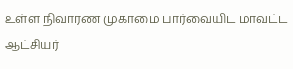உள்ள நிவாரண முகாமை பார்வையிட மாவட்ட ஆட்சியர்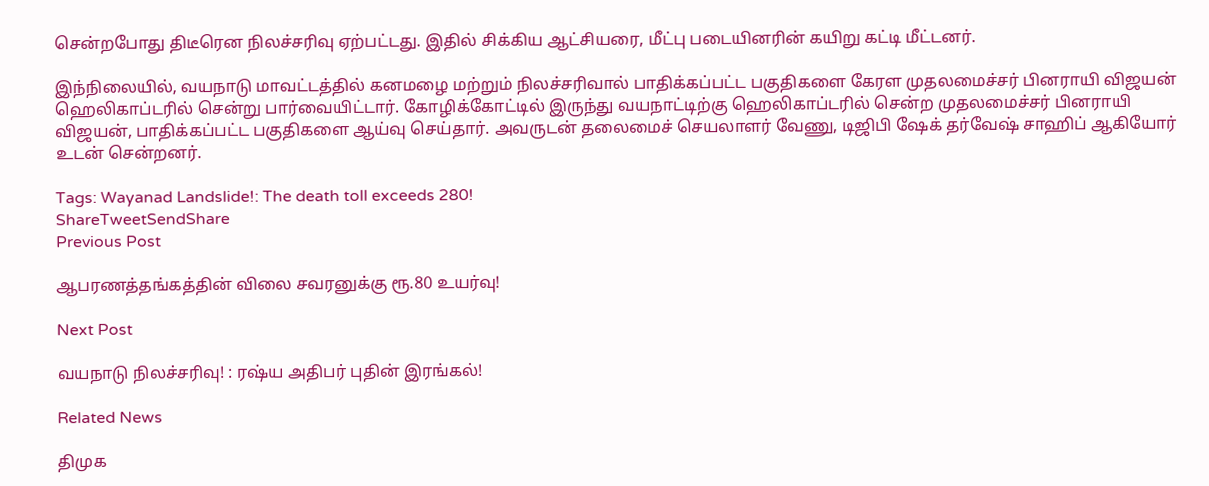சென்றபோது திடீரென நிலச்சரிவு ஏற்பட்டது. இதில் சிக்கிய ஆட்சியரை, மீட்பு படையினரின் கயிறு கட்டி மீட்டனர்.

இந்நிலையில், வயநாடு மாவட்டத்தில் கனமழை மற்றும் நிலச்சரிவால் பாதிக்கப்பட்ட பகுதிகளை கேரள முதலமைச்சர் பினராயி விஜயன் ஹெலிகாப்டரில் சென்று பார்வையிட்டார். கோழிக்கோட்டில் இருந்து வயநாட்டிற்கு ஹெலிகாப்டரில் சென்ற முதலமைச்சர் பினராயி விஜயன், பாதிக்கப்பட்ட பகுதிகளை ஆய்வு செய்தார். அவருடன் தலைமைச் செயலாளர் வேணு, டிஜிபி ஷேக் தர்வேஷ் சாஹிப் ஆகியோர் உடன் சென்றனர்.

Tags: Wayanad Landslide!: The death toll exceeds 280!
ShareTweetSendShare
Previous Post

ஆபரணத்தங்கத்தின் விலை சவரனுக்கு ரூ.80 உயர்வு!

Next Post

வயநாடு நிலச்சரிவு! : ரஷ்ய அதிபர் புதின் இரங்கல்!

Related News

திமுக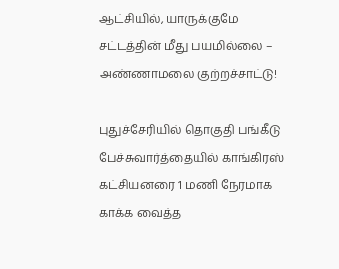ஆட்சியில், யாருக்குமே சட்டத்தின் மீது பயமில்லை – அண்ணாமலை குற்றச்சாட்டு!

புதுச்சேரியில் தொகுதி பங்கீடு பேச்சுவார்த்தையில் காங்கிரஸ் கட்சியனரை 1 மணி நேரமாக காக்க வைத்த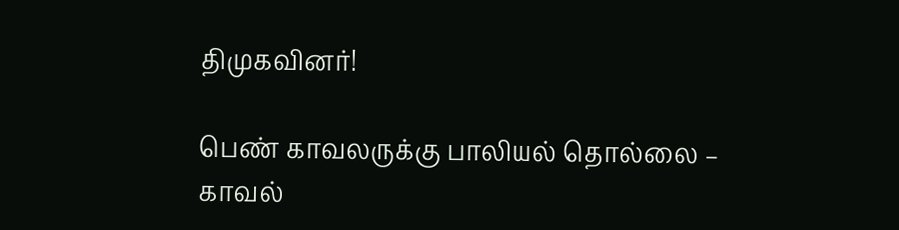திமுகவினர்!

பெண் காவலருக்கு பாலியல் தொல்லை – காவல்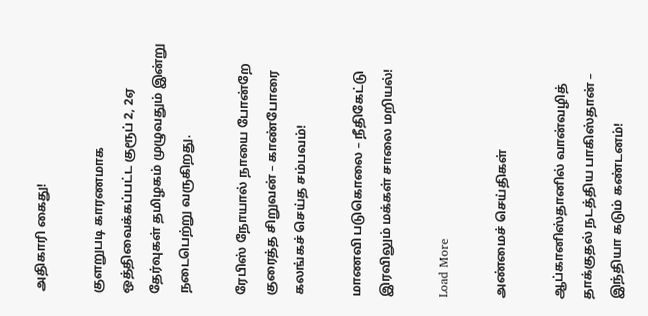அதிகாரி கைது!

குளறுபடி காரணமாக ஒத்திவைக்கப்பட்ட குரூப் 2, 2ஏ தேர்வுகள் தமிழகம் முழுவதும் இன்று நடைபெற்று வருகிறது.

ரேபிஸ் நோயால் நாயை போன்றே குரைத்த சிறுவன் – காண்போரை கலங்கச் செய்த சம்பவம்!

மாணவி படுகொலை – நீதிகேட்டு இரவிலும் மக்கள் சாலை மறியல்!

Load More

அண்மைச் செய்திகள்

ஆப்கானிஸ்தானில் வான்வழித் தாக்குதல் நடத்திய பாகிஸ்தான் – இந்தியா கடும் கண்டனம்!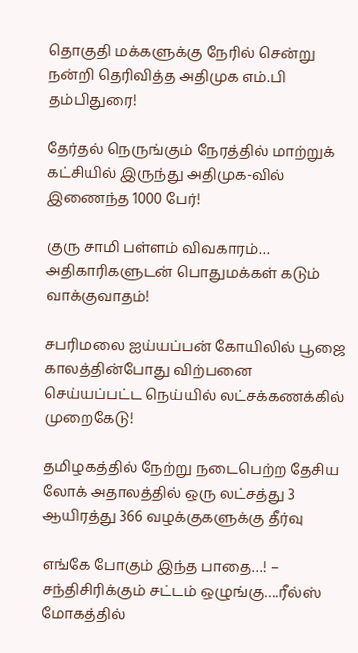தொகுதி மக்களுக்கு நேரில் சென்று நன்றி தெரிவித்த அதிமுக எம்.பி தம்பிதுரை!

தேர்தல் நெருங்கும் நேரத்தில் மாற்றுக் கட்சியில் இருந்து அதிமுக-வில் இணைந்த 1000 பேர்!

குரு சாமி பள்ளம் விவகாரம்… அதிகாரிகளுடன் பொதுமக்கள் கடும் வாக்குவாதம்!

சபரிமலை ஐய்யப்பன் கோயிலில் பூஜை காலத்தின்போது விற்பனை செய்யப்பட்ட நெய்யில் லட்சக்கணக்கில் முறைகேடு!

தமிழகத்தில் நேற்று நடைபெற்ற தேசிய லோக் அதாலத்தில் ஒரு லட்சத்து 3 ஆயிரத்து 366 வழக்குகளுக்கு தீர்வு

எங்கே போகும் இந்த பாதை…! – சந்திசிரிக்கும் சட்டம் ஒழுங்கு….ரீல்ஸ் மோகத்தில்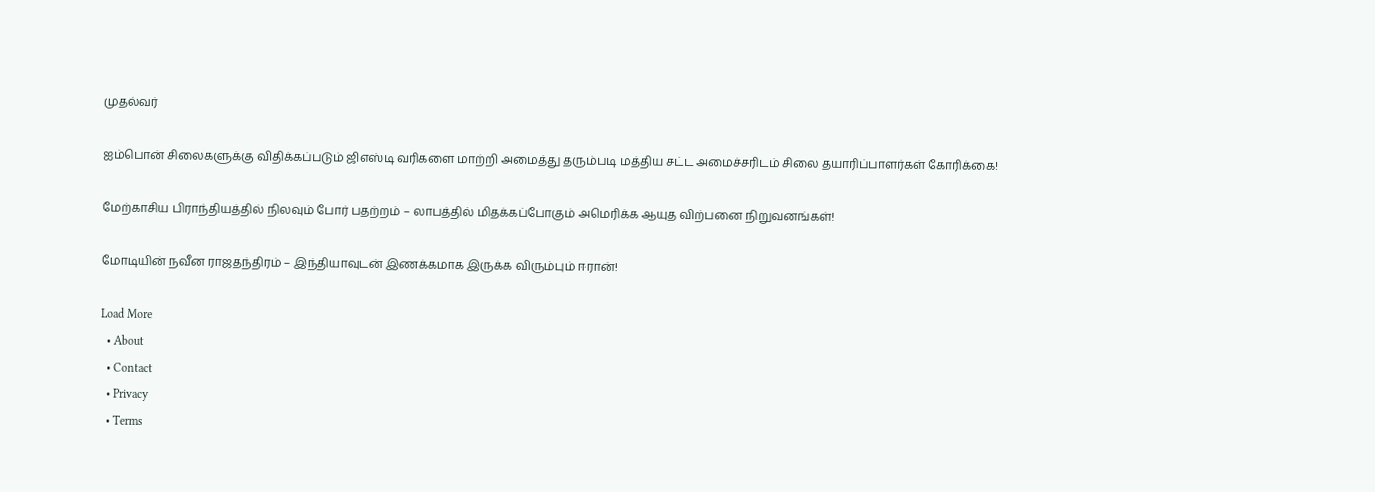முதல்வர்

ஐம்பொன் சிலைகளுக்கு விதிக்கப்படும் ஜிஎஸ்டி வரிகளை மாற்றி அமைத்து தரும்படி மத்திய சட்ட அமைச்சரிடம் சிலை தயாரிப்பாளர்கள் கோரிக்கை!

மேற்காசிய பிராந்தியத்தில் நிலவும் போர் பதற்றம் – லாபத்தில் மிதக்கப்போகும் அமெரிக்க ஆயுத விற்பனை நிறுவனங்கள்!

மோடியின் நவீன ராஜதந்திரம் – இந்தியாவுடன் இணக்கமாக இருக்க விரும்பும் ஈரான்!

Load More
  • About
  • Contact
  • Privacy
  • Terms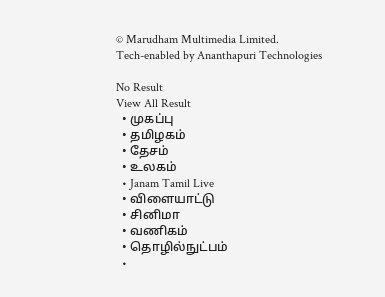© Marudham Multimedia Limited.
Tech-enabled by Ananthapuri Technologies

No Result
View All Result
  • முகப்பு
  • தமிழகம்
  • தேசம்
  • உலகம்
  • Janam Tamil Live
  • விளையாட்டு
  • சினிமா
  • வணிகம்
  • தொழில்நுட்பம்
  •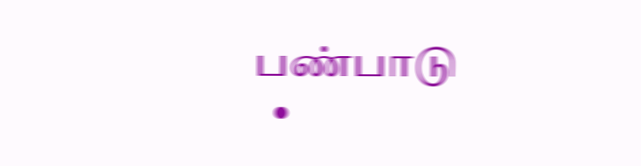பண்பாடு
  •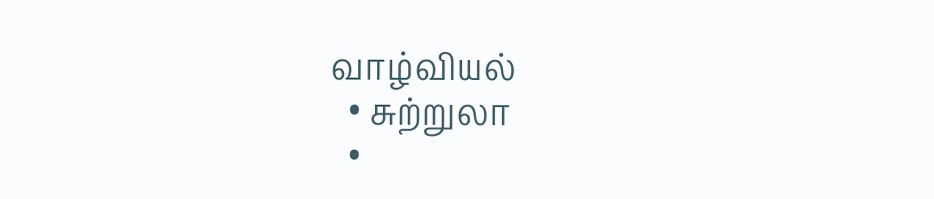வாழ்வியல்
  • சுற்றுலா
  •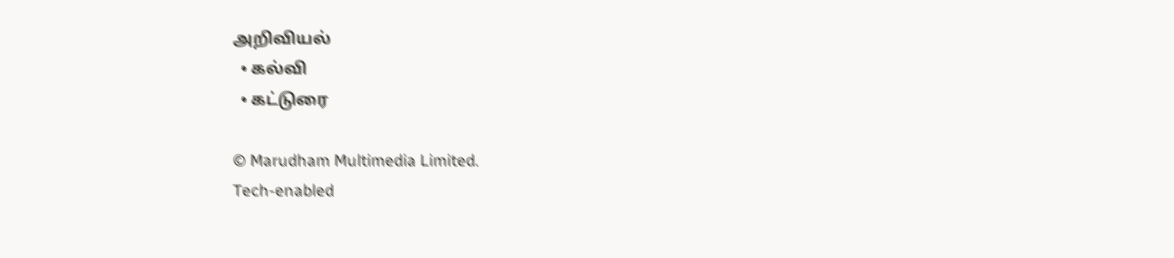அறிவியல்
  • கல்வி
  • கட்டுரை

© Marudham Multimedia Limited.
Tech-enabled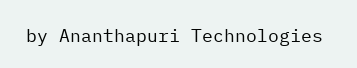by Ananthapuri Technologies